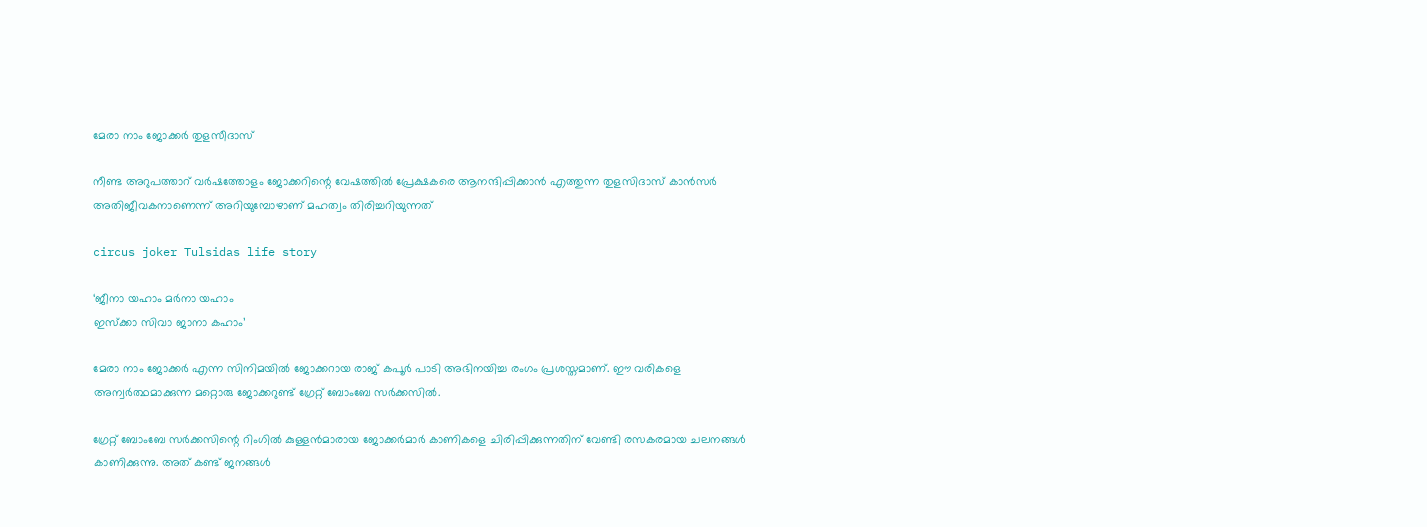മേരാ നാം ജോക്കര്‍ തുളസീദാസ്

നീണ്ട അറുപത്താറ് വര്‍ഷത്തോളം ജോക്കറിന്റെ വേഷത്തില്‍ പ്രേക്ഷകരെ ആനന്ദിപ്പിക്കാന്‍ എത്തുന്ന തുളസിദാസ് കാന്‍സര്‍ അതിജീവകനാണെന്ന് അറിയുമ്പോഴാണ് മഹത്വം തിരിച്ചറിയുന്നത്

circus joker Tulsidas life story

‘ജീനാ യഹാം മര്‍നാ യഹാം
ഇസ്‌ക്കാ സിവാ ജാനാ കഹാം’

മേരാ നാം ജോക്കര്‍ എന്ന സിനിമയില്‍ ജോക്കറായ രാജ് കപൂര്‍ പാടി അഭിനയിച്ച രംഗം പ്രശസ്തമാണ്. ഈ വരികളെ അന്വര്‍ത്ഥമാക്കുന്ന മറ്റൊരു ജോക്കറുണ്ട് ഗ്രേറ്റ് ബോംബേ സര്‍ക്കസില്‍.

ഗ്രേറ്റ് ബോംബേ സര്‍ക്കസിന്റെ റിംഗില്‍ കുള്ളന്‍മാരായ ജോക്കര്‍മാര്‍ കാണികളെ ചിരിപ്പിക്കുന്നതിന് വേണ്ടി രസകരമായ ചലനങ്ങള്‍ കാണിക്കുന്നു. അത് കണ്ട് ജനങ്ങള്‍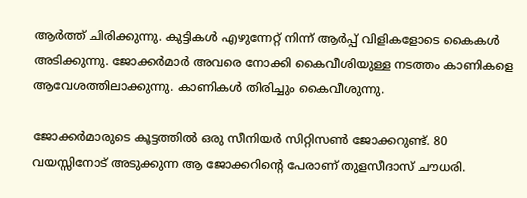ആര്‍ത്ത് ചിരിക്കുന്നു. കുട്ടികള്‍ എഴുന്നേറ്റ് നിന്ന് ആര്‍പ്പ് വിളികളോടെ കൈകള്‍ അടിക്കുന്നു. ജോക്കര്‍മാര്‍ അവരെ നോക്കി കൈവീശിയുള്ള നടത്തം കാണികളെ ആവേശത്തിലാക്കുന്നു. കാണികള്‍ തിരിച്ചും കൈവീശുന്നു.

ജോക്കര്‍മാരുടെ കൂട്ടത്തില്‍ ഒരു സീനിയര്‍ സിറ്റിസണ്‍ ജോക്കറുണ്ട്. 80 വയസ്സിനോട് അടുക്കുന്ന ആ ജോക്കറിന്റെ പേരാണ് തുളസീദാസ് ചൗധരി.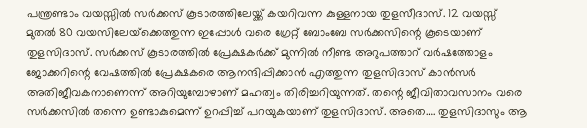പന്ത്രണ്ടാം വയസ്സില്‍ സര്‍ക്കസ് കൂടാരത്തിലേയ്ക്ക് കയറിവന്ന കുള്ളനായ തുളസീദാസ്. 12 വയസ്സ് മുതല്‍ 80 വയസിലേയ്‌ക്കെത്തുന്ന ഇപ്പോള്‍ വരെ ഗ്രേറ്റ് ബോംബേ സര്‍ക്കസിന്റെ കൂടെയാണ് തുളസിദാസ്. സര്‍ക്കസ് കൂടാരത്തില്‍ പ്രേക്ഷകര്‍ക്ക് മുന്നില്‍ നീണ്ട അറുപത്താറ് വര്‍ഷത്തോളം ജോക്കറിന്റെ വേഷത്തില്‍ പ്രേക്ഷകരെ ആനന്ദിപ്പിക്കാന്‍ എത്തുന്ന തുളസിദാസ് കാന്‍സര്‍ അതിജീവകനാണെന്ന് അറിയുമ്പോഴാണ് മഹത്വം തിരിച്ചറിയുന്നത്. തന്റെ ജീവിതാവസാനം വരെ സര്‍ക്കസില്‍ തന്നെ ഉണ്ടാകുമെന്ന് ഉറപ്പിച്ച് പറയുകയാണ് തുളസിദാസ്. അതെ…. തുളസിദാസും ആ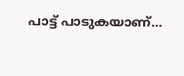പാട്ട് പാടുകയാണ്…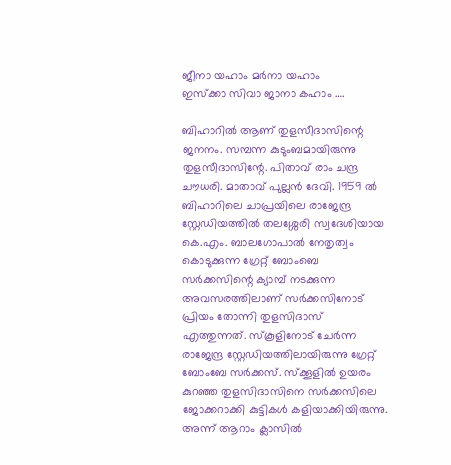ജീനാ യഹാം മര്‍നാ യഹാം
ഇസ്‌ക്കാ സിവാ ജാനാ കഹാം ….

ബിഹാറില്‍ ആണ് തുളസീദാസിന്റെ ജനനം. സമ്പന്ന കുടുംബമായിരുന്നു തുളസീദാസിന്റേ. പിതാവ് രാം ചന്ദ്ര ചൗധരി. മാതാവ് പുല്ലന്‍ ദേവി. 1959 ല്‍ ബിഹാറിലെ ചാപ്രയിലെ രാജേന്ദ്ര സ്റ്റേഡിയത്തില്‍ തലശ്ശേരി സ്വദേശിയായ കെ.എം. ബാലഗോപാല്‍ നേതൃത്വം കൊടുക്കുന്ന ഗ്രേറ്റ് ബോംബെ സര്‍ക്കസിന്റെ ക്യാമ്പ് നടക്കുന്ന അവസരത്തിലാണ് സര്‍ക്കസിനോട് പ്രിയം തോന്നി തുളസിദാസ് എത്തുന്നത്. സ്‌കൂളിനോട് ചേര്‍ന്ന രാജേന്ദ്ര സ്റ്റേഡിയത്തിലായിരുന്നു ഗ്രേറ്റ് ബോംബേ സര്‍ക്കസ്. സ്‌ക്കൂളില്‍ ഉയരം കുറഞ്ഞ തുളസിദാസിനെ സര്‍ക്കസിലെ ജോക്കറാക്കി കുട്ടികള്‍ കളിയാക്കിയിരുന്നു. അന്ന് ആറാം ക്ലാസില്‍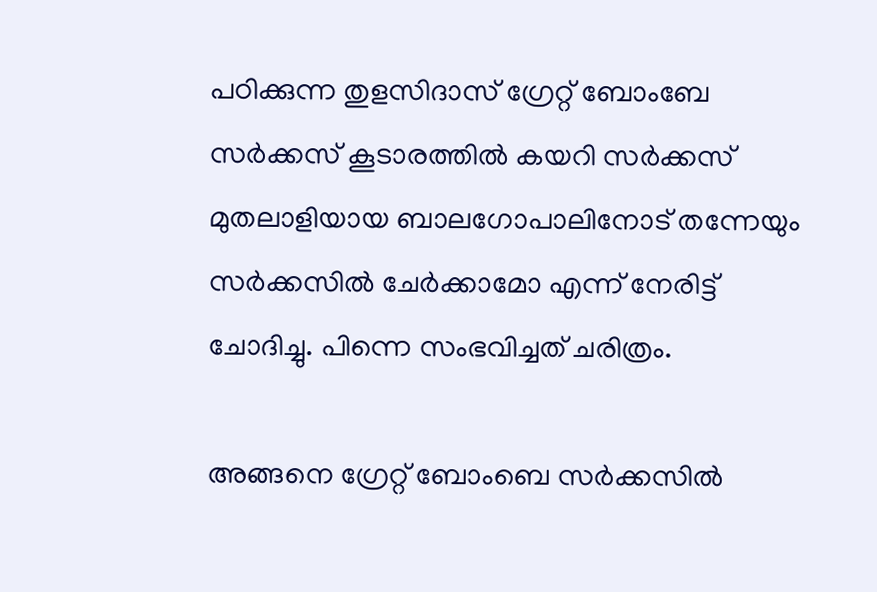പഠിക്കുന്ന തുളസിദാസ് ഗ്രേറ്റ് ബോംബേ സര്‍ക്കസ് കൂടാരത്തില്‍ കയറി സര്‍ക്കസ് മുതലാളിയായ ബാലഗോപാലിനോട് തന്നേയും സര്‍ക്കസില്‍ ചേര്‍ക്കാമോ എന്ന് നേരിട്ട് ചോദിച്ചു. പിന്നെ സംഭവിച്ചത് ചരിത്രം.

അങ്ങനെ ഗ്രേറ്റ് ബോംബെ സര്‍ക്കസില്‍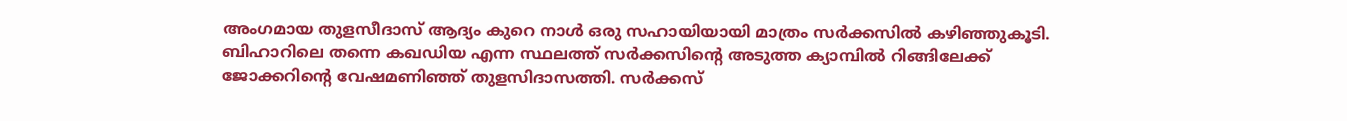അംഗമായ തുളസീദാസ് ആദ്യം കുറെ നാള്‍ ഒരു സഹായിയായി മാത്രം സര്‍ക്കസില്‍ കഴിഞ്ഞുകൂടി. ബിഹാറിലെ തന്നെ കഖഡിയ എന്ന സ്ഥലത്ത് സര്‍ക്കസിന്റെ അടുത്ത ക്യാമ്പില്‍ റിങ്ങിലേക്ക് ജോക്കറിന്റെ വേഷമണിഞ്ഞ് തുളസിദാസത്തി. സര്‍ക്കസ്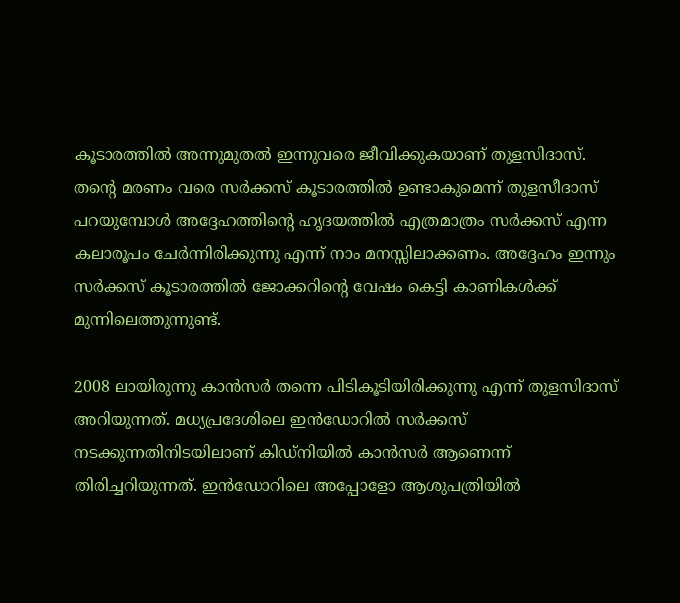കൂടാരത്തില്‍ അന്നുമുതല്‍ ഇന്നുവരെ ജീവിക്കുകയാണ് തുളസിദാസ്. തന്റെ മരണം വരെ സര്‍ക്കസ് കൂടാരത്തില്‍ ഉണ്ടാകുമെന്ന് തുളസീദാസ് പറയുമ്പോള്‍ അദ്ദേഹത്തിന്റെ ഹൃദയത്തില്‍ എത്രമാത്രം സര്‍ക്കസ് എന്ന കലാരൂപം ചേര്‍ന്നിരിക്കുന്നു എന്ന് നാം മനസ്സിലാക്കണം. അദ്ദേഹം ഇന്നും സര്‍ക്കസ് കൂടാരത്തില്‍ ജോക്കറിന്റെ വേഷം കെട്ടി കാണികള്‍ക്ക് മുന്നിലെത്തുന്നുണ്ട്.

2008 ലായിരുന്നു കാന്‍സര്‍ തന്നെ പിടികൂടിയിരിക്കുന്നു എന്ന് തുളസിദാസ് അറിയുന്നത്. മധ്യപ്രദേശിലെ ഇന്‍ഡോറില്‍ സര്‍ക്കസ് നടക്കുന്നതിനിടയിലാണ് കിഡ്‌നിയില്‍ കാന്‍സര്‍ ആണെന്ന് തിരിച്ചറിയുന്നത്. ഇന്‍ഡോറിലെ അപ്പോളോ ആശുപത്രിയില്‍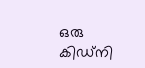ഒരു കിഡ്‌നി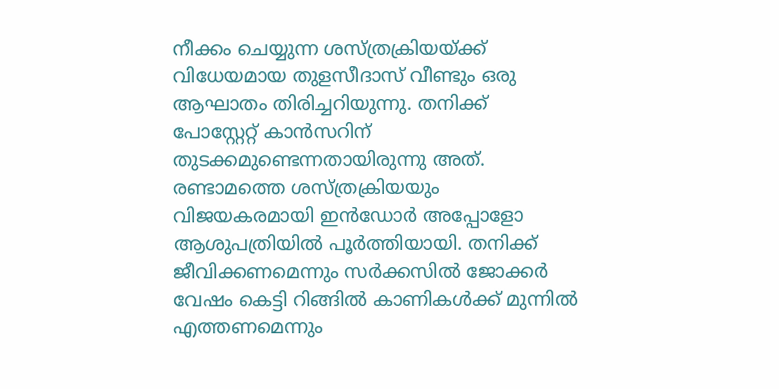നീക്കം ചെയ്യുന്ന ശസ്ത്രക്രിയയ്ക്ക് വിധേയമായ തുളസീദാസ് വീണ്ടും ഒരു ആഘാതം തിരിച്ചറിയുന്നു. തനിക്ക് പോസ്റ്റേറ്റ് കാന്‍സറിന് തുടക്കമുണ്ടെന്നതായിരുന്നു അത്. രണ്ടാമത്തെ ശസ്ത്രക്രിയയും വിജയകരമായി ഇന്‍ഡോര്‍ അപ്പോളോ ആശുപത്രിയില്‍ പൂര്‍ത്തിയായി. തനിക്ക് ജീവിക്കണമെന്നും സര്‍ക്കസില്‍ ജോക്കര്‍ വേഷം കെട്ടി റിങ്ങില്‍ കാണികള്‍ക്ക് മുന്നില്‍ എത്തണമെന്നും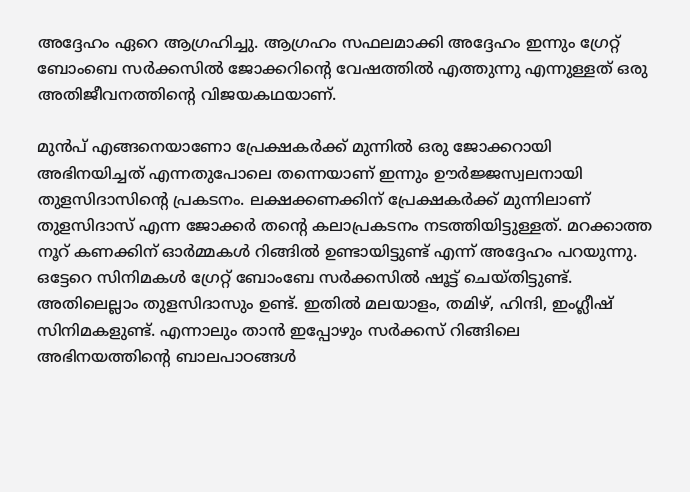അദ്ദേഹം ഏറെ ആഗ്രഹിച്ചു. ആഗ്രഹം സഫലമാക്കി അദ്ദേഹം ഇന്നും ഗ്രേറ്റ് ബോംബെ സര്‍ക്കസില്‍ ജോക്കറിന്റെ വേഷത്തില്‍ എത്തുന്നു എന്നുള്ളത് ഒരു അതിജീവനത്തിന്റെ വിജയകഥയാണ്.

മുന്‍പ് എങ്ങനെയാണോ പ്രേക്ഷകര്‍ക്ക് മുന്നില്‍ ഒരു ജോക്കറായി അഭിനയിച്ചത് എന്നതുപോലെ തന്നെയാണ് ഇന്നും ഊര്‍ജ്ജസ്വലനായി തുളസിദാസിന്റെ പ്രകടനം. ലക്ഷക്കണക്കിന് പ്രേക്ഷകര്‍ക്ക് മുന്നിലാണ് തുളസിദാസ് എന്ന ജോക്കര്‍ തന്റെ കലാപ്രകടനം നടത്തിയിട്ടുള്ളത്. മറക്കാത്ത നൂറ് കണക്കിന് ഓര്‍മ്മകള്‍ റിങ്ങില്‍ ഉണ്ടായിട്ടുണ്ട് എന്ന് അദ്ദേഹം പറയുന്നു. ഒട്ടേറെ സിനിമകള്‍ ഗ്രേറ്റ് ബോംബേ സര്‍ക്കസില്‍ ഷൂട്ട് ചെയ്തിട്ടുണ്ട്. അതിലെല്ലാം തുളസിദാസും ഉണ്ട്. ഇതില്‍ മലയാളം, തമിഴ്, ഹിന്ദി, ഇംഗ്ലീഷ് സിനിമകളുണ്ട്. എന്നാലും താന്‍ ഇപ്പോഴും സര്‍ക്കസ് റിങ്ങിലെ അഭിനയത്തിന്റെ ബാലപാഠങ്ങള്‍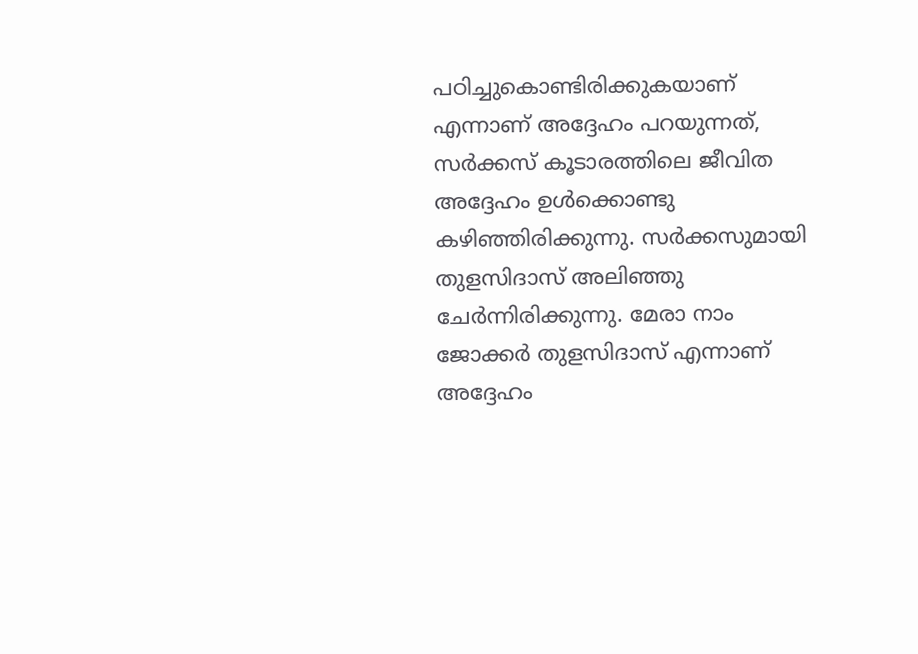പഠിച്ചുകൊണ്ടിരിക്കുകയാണ് എന്നാണ് അദ്ദേഹം പറയുന്നത്, സര്‍ക്കസ് കൂടാരത്തിലെ ജീവിത അദ്ദേഹം ഉള്‍ക്കൊണ്ടു കഴിഞ്ഞിരിക്കുന്നു. സര്‍ക്കസുമായി തുളസിദാസ് അലിഞ്ഞു ചേര്‍ന്നിരിക്കുന്നു. മേരാ നാം ജോക്കര്‍ തുളസിദാസ് എന്നാണ് അദ്ദേഹം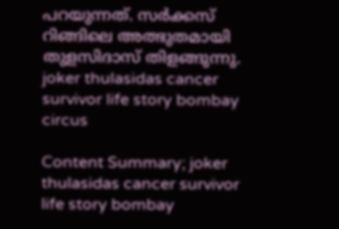പറയുന്നത്. സര്‍ക്കസ് റിങ്ങിലെ അത്ഭുതമായി തുളസിദാസ് തിളങ്ങുന്നു.  joker thulasidas cancer survivor life story bombay circus

Content Summary; joker thulasidas cancer survivor life story bombay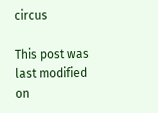circus

This post was last modified on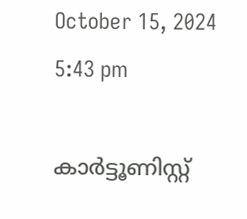October 15, 2024 5:43 pm

കാര്‍ട്ടൂണിസ്റ്റ്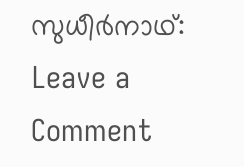സുധീര്‍നാഥ്:
Leave a Comment